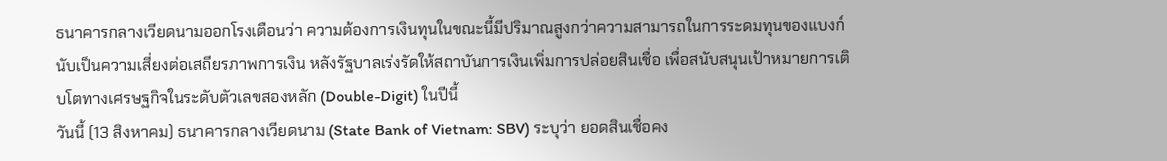ธนาคารกลางเวียดนามออกโรงเตือนว่า ความต้องการเงินทุนในขณะนี้มีปริมาณสูงกว่าความสามารถในการระดมทุนของแบงก์ นับเป็นความเสี่ยงต่อเสถียรภาพการเงิน หลังรัฐบาลเร่งรัดให้สถาบันการเงินเพิ่มการปล่อยสินเชื่อ เพื่อสนับสนุนเป้าหมายการเติบโตทางเศรษฐกิจในระดับตัวเลขสองหลัก (Double-Digit) ในปีนี้
วันนี้ (13 สิงหาคม) ธนาคารกลางเวียดนาม (State Bank of Vietnam: SBV) ระบุว่า ยอดสินเชื่อคง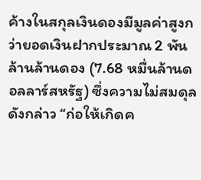ค้างในสกุลเงินดองมีมูลค่าสูงกว่ายอดเงินฝากประมาณ 2 พันล้านล้านดอง (7.68 หมื่นล้านดอลลาร์สหรัฐ) ซึ่งความไม่สมดุลดังกล่าว “ก่อให้เกิดค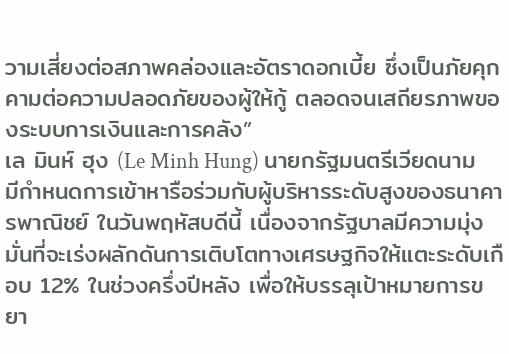วามเสี่ยงต่อสภาพคล่องและอัตราดอกเบี้ย ซึ่งเป็นภัยคุกคามต่อความปลอดภัยของผู้ให้กู้ ตลอดจนเสถียรภาพของระบบการเงินและการคลัง”
เล มินห์ ฮุง (Le Minh Hung) นายกรัฐมนตรีเวียดนาม มีกำหนดการเข้าหารือร่วมกับผู้บริหารระดับสูงของธนาคารพาณิชย์ ในวันพฤหัสบดีนี้ เนื่องจากรัฐบาลมีความมุ่งมั่นที่จะเร่งผลักดันการเติบโตทางเศรษฐกิจให้แตะระดับเกือบ 12% ในช่วงครึ่งปีหลัง เพื่อให้บรรลุเป้าหมายการขยา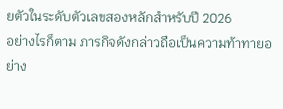ยตัวในระดับตัวเลขสองหลักสำหรับปี 2026
อย่างไรก็ตาม ภารกิจดังกล่าวถือเป็นความท้าทายอย่าง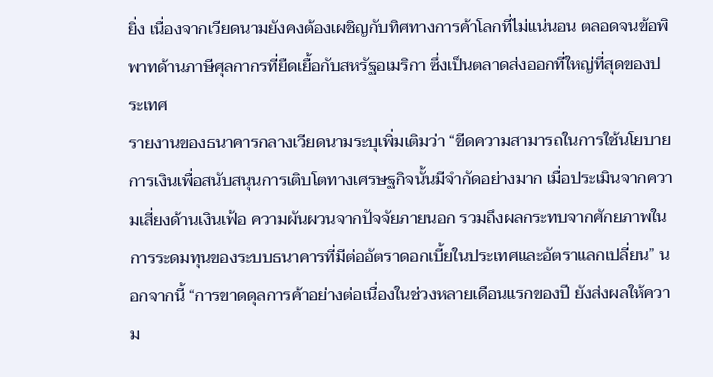ยิ่ง เนื่องจากเวียดนามยังคงต้องเผชิญกับทิศทางการค้าโลกที่ไม่แน่นอน ตลอดจนข้อพิพาทด้านภาษีศุลกากรที่ยืดเยื้อกับสหรัฐอเมริกา ซึ่งเป็นตลาดส่งออกที่ใหญ่ที่สุดของประเทศ
รายงานของธนาคารกลางเวียดนามระบุเพิ่มเติมว่า “ขีดความสามารถในการใช้นโยบายการเงินเพื่อสนับสนุนการเติบโตทางเศรษฐกิจนั้นมีจำกัดอย่างมาก เมื่อประเมินจากความเสี่ยงด้านเงินเฟ้อ ความผันผวนจากปัจจัยภายนอก รวมถึงผลกระทบจากศักยภาพในการระดมทุนของระบบธนาคารที่มีต่ออัตราดอกเบี้ยในประเทศและอัตราแลกเปลี่ยน” นอกจากนี้ “การขาดดุลการค้าอย่างต่อเนื่องในช่วงหลายเดือนแรกของปี ยังส่งผลให้ความ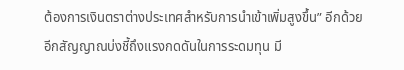ต้องการเงินตราต่างประเทศสำหรับการนำเข้าเพิ่มสูงขึ้น” อีกด้วย
อีกสัญญาณบ่งชี้ถึงแรงกดดันในการระดมทุน มี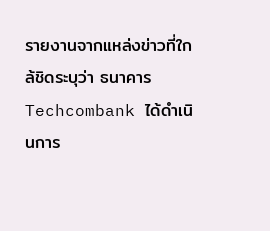รายงานจากแหล่งข่าวที่ใกล้ชิดระบุว่า ธนาคาร Techcombank ได้ดำเนินการ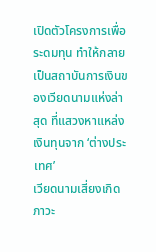เปิดตัวโครงการเพื่อระดมทุน ทำให้กลายเป็นสถาบันการเงินของเวียดนามแห่งล่าสุด ที่แสวงหาแหล่งเงินทุนจาก ‘ต่างประเทศ’
เวียดนามเสี่ยงเกิดภาวะ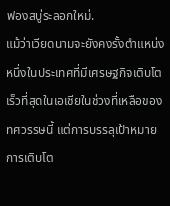ฟองสบู่ระลอกใหม่.
แม้ว่าเวียดนามจะยังคงรั้งตำแหน่งหนึ่งในประเทศที่มีเศรษฐกิจเติบโตเร็วที่สุดในเอเชียในช่วงที่เหลือของทศวรรษนี้ แต่การบรรลุเป้าหมายการเติบโต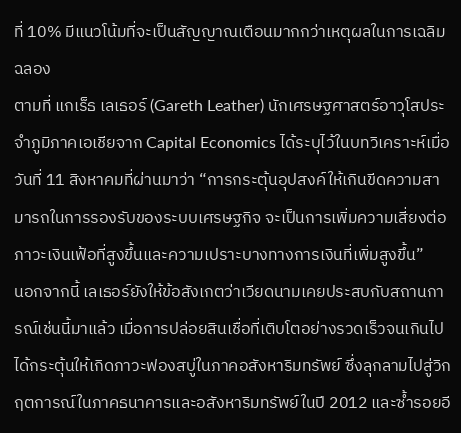ที่ 10% มีแนวโน้มที่จะเป็นสัญญาณเตือนมากกว่าเหตุผลในการเฉลิมฉลอง
ตามที่ แกเร็ธ เลเธอร์ (Gareth Leather) นักเศรษฐศาสตร์อาวุโสประจำภูมิภาคเอเชียจาก Capital Economics ได้ระบุไว้ในบทวิเคราะห์เมื่อวันที่ 11 สิงหาคมที่ผ่านมาว่า “การกระตุ้นอุปสงค์ให้เกินขีดความสามารถในการรองรับของระบบเศรษฐกิจ จะเป็นการเพิ่มความเสี่ยงต่อภาวะเงินเฟ้อที่สูงขึ้นและความเปราะบางทางการเงินที่เพิ่มสูงขึ้น”
นอกจากนี้ เลเธอร์ยังให้ข้อสังเกตว่าเวียดนามเคยประสบกับสถานการณ์เช่นนี้มาแล้ว เมื่อการปล่อยสินเชื่อที่เติบโตอย่างรวดเร็วจนเกินไปได้กระตุ้นให้เกิดภาวะฟองสบู่ในภาคอสังหาริมทรัพย์ ซึ่งลุกลามไปสู่วิกฤตการณ์ในภาคธนาคารและอสังหาริมทรัพย์ในปี 2012 และซ้ำรอยอี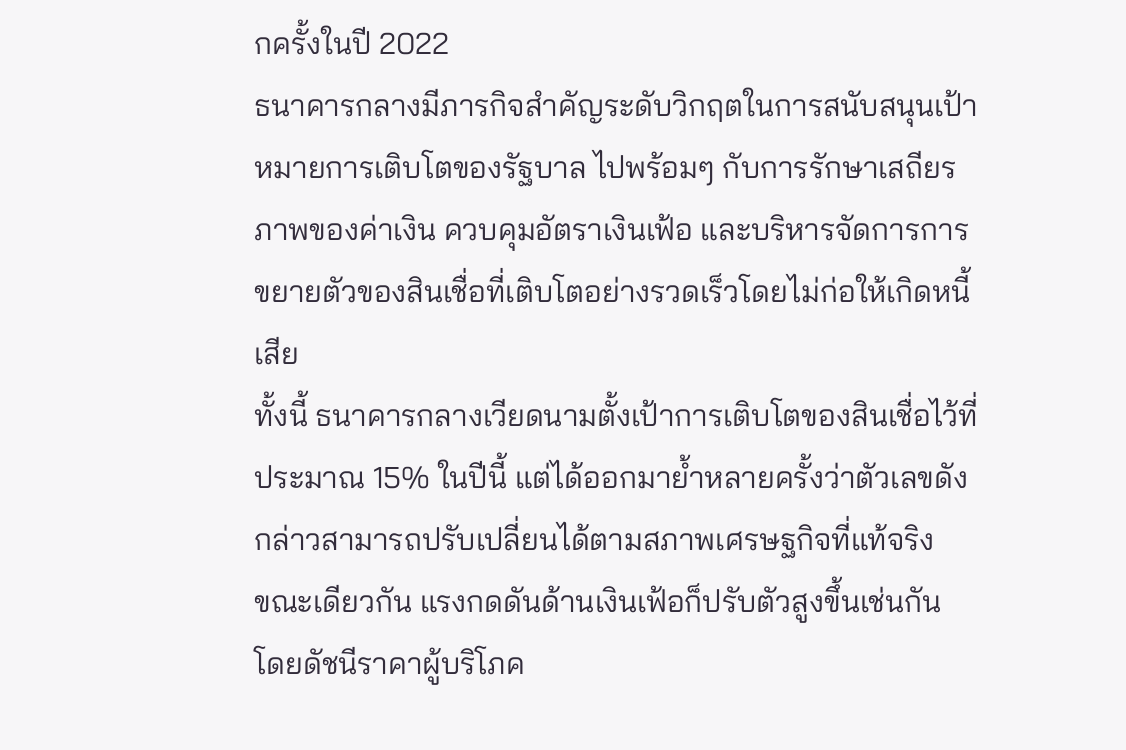กครั้งในปี 2022
ธนาคารกลางมีภารกิจสำคัญระดับวิกฤตในการสนับสนุนเป้าหมายการเติบโตของรัฐบาล ไปพร้อมๆ กับการรักษาเสถียรภาพของค่าเงิน ควบคุมอัตราเงินเฟ้อ และบริหารจัดการการขยายตัวของสินเชื่อที่เติบโตอย่างรวดเร็วโดยไม่ก่อให้เกิดหนี้เสีย
ทั้งนี้ ธนาคารกลางเวียดนามตั้งเป้าการเติบโตของสินเชื่อไว้ที่ประมาณ 15% ในปีนี้ แต่ได้ออกมาย้ำหลายครั้งว่าตัวเลขดังกล่าวสามารถปรับเปลี่ยนได้ตามสภาพเศรษฐกิจที่แท้จริง
ขณะเดียวกัน แรงกดดันด้านเงินเฟ้อก็ปรับตัวสูงขึ้นเช่นกัน โดยดัชนีราคาผู้บริโภค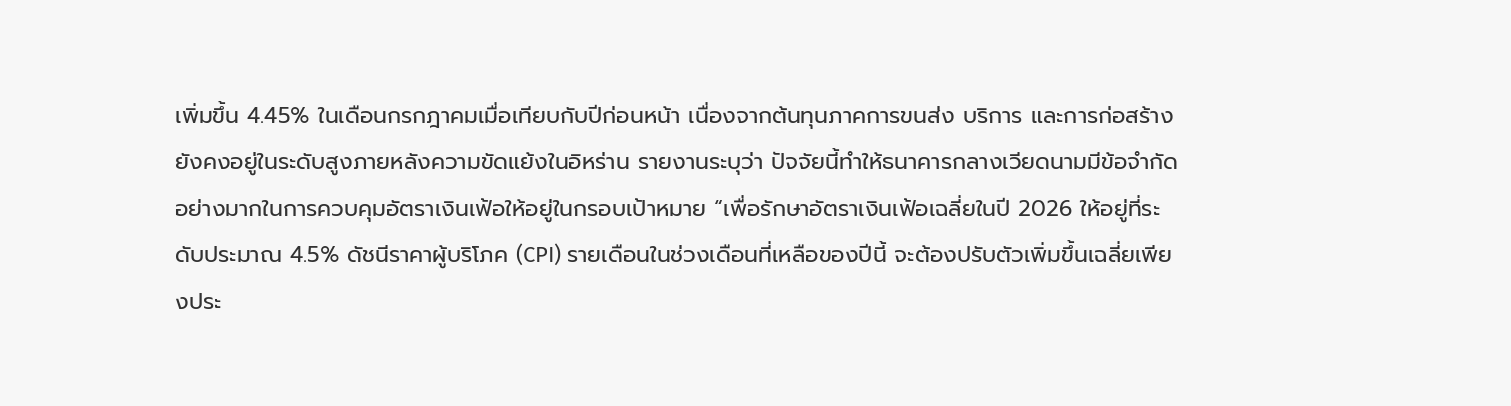เพิ่มขึ้น 4.45% ในเดือนกรกฎาคมเมื่อเทียบกับปีก่อนหน้า เนื่องจากต้นทุนภาคการขนส่ง บริการ และการก่อสร้างยังคงอยู่ในระดับสูงภายหลังความขัดแย้งในอิหร่าน รายงานระบุว่า ปัจจัยนี้ทำให้ธนาคารกลางเวียดนามมีข้อจำกัดอย่างมากในการควบคุมอัตราเงินเฟ้อให้อยู่ในกรอบเป้าหมาย “เพื่อรักษาอัตราเงินเฟ้อเฉลี่ยในปี 2026 ให้อยู่ที่ระดับประมาณ 4.5% ดัชนีราคาผู้บริโภค (CPI) รายเดือนในช่วงเดือนที่เหลือของปีนี้ จะต้องปรับตัวเพิ่มขึ้นเฉลี่ยเพียงประ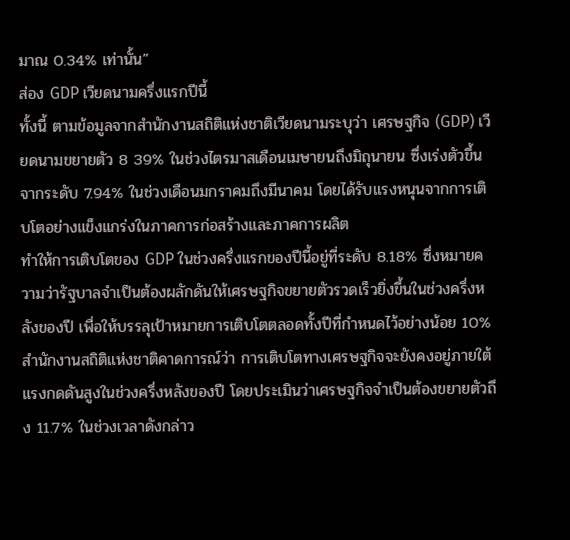มาณ 0.34% เท่านั้น”
ส่อง GDP เวียดนามครึ่งแรกปีนี้
ทั้งนี้ ตามข้อมูลจากสำนักงานสถิติแห่งชาติเวียดนามระบุว่า เศรษฐกิจ (GDP) เวียดนามขยายตัว 8 39% ในช่วงไตรมาสเดือนเมษายนถึงมิถุนายน ซึ่งเร่งตัวขึ้นจากระดับ 7.94% ในช่วงเดือนมกราคมถึงมีนาคม โดยได้รับแรงหนุนจากการเติบโตอย่างแข็งแกร่งในภาคการก่อสร้างและภาคการผลิต
ทำให้การเติบโตของ GDP ในช่วงครึ่งแรกของปีนี้อยู่ที่ระดับ 8.18% ซึ่งหมายความว่ารัฐบาลจำเป็นต้องผลักดันให้เศรษฐกิจขยายตัวรวดเร็วยิ่งขึ้นในช่วงครึ่งหลังของปี เพื่อให้บรรลุเป้าหมายการเติบโตตลอดทั้งปีที่กำหนดไว้อย่างน้อย 10%
สำนักงานสถิติแห่งชาติคาดการณ์ว่า การเติบโตทางเศรษฐกิจจะยังคงอยู่ภายใต้แรงกดดันสูงในช่วงครึ่งหลังของปี โดยประเมินว่าเศรษฐกิจจำเป็นต้องขยายตัวถึง 11.7% ในช่วงเวลาดังกล่าว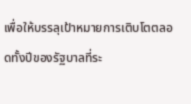เพื่อให้บรรลุเป้าหมายการเติบโตตลอดทั้งปีของรัฐบาลที่ระ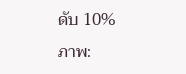ดับ 10%
ภาพ: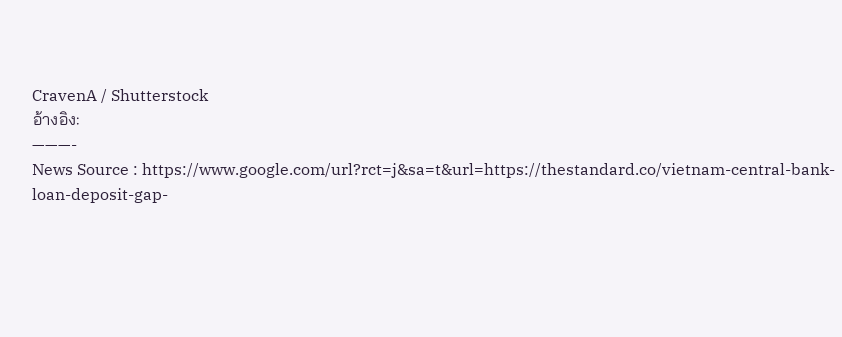CravenA / Shutterstock
อ้างอิง:
———-
News Source : https://www.google.com/url?rct=j&sa=t&url=https://thestandard.co/vietnam-central-bank-loan-deposit-gap-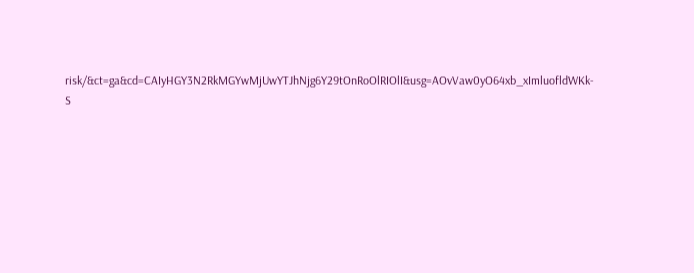risk/&ct=ga&cd=CAIyHGY3N2RkMGYwMjUwYTJhNjg6Y29tOnRoOlRIOlI&usg=AOvVaw0yO64xb_xImluofldWKk-S